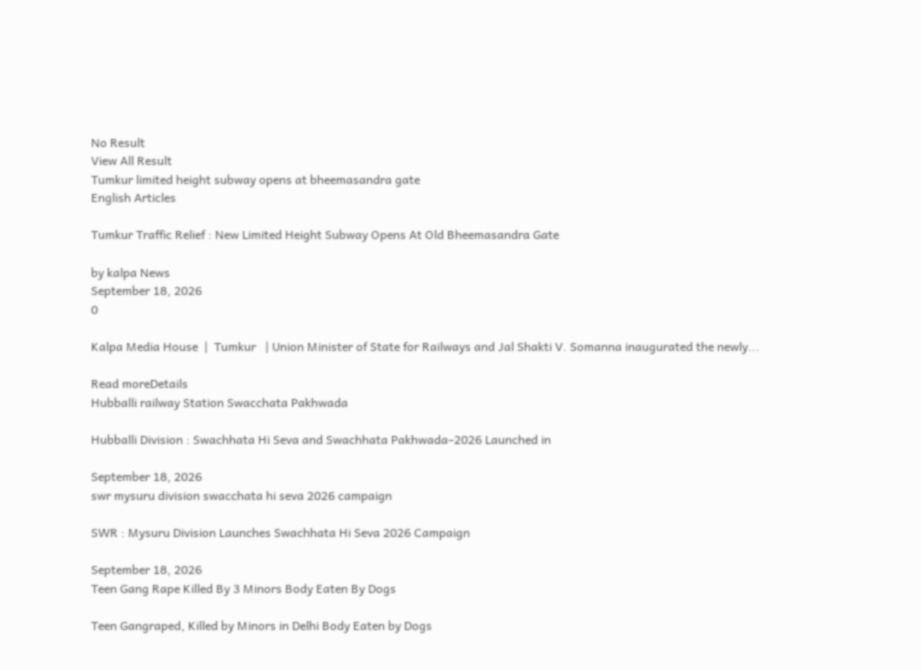No Result
View All Result
Tumkur limited height subway opens at bheemasandra gate
English Articles

Tumkur Traffic Relief : New Limited Height Subway Opens At Old Bheemasandra Gate

by kalpa News
September 18, 2026
0

Kalpa Media House  |  Tumkur   | Union Minister of State for Railways and Jal Shakti V. Somanna inaugurated the newly...

Read moreDetails
Hubballi railway Station Swacchata Pakhwada

Hubballi Division : Swachhata Hi Seva and Swachhata Pakhwada–2026 Launched in

September 18, 2026
swr mysuru division swacchata hi seva 2026 campaign

SWR : Mysuru Division Launches Swachhata Hi Seva 2026 Campaign

September 18, 2026
Teen Gang Rape Killed By 3 Minors Body Eaten By Dogs

Teen Gangraped, Killed by Minors in Delhi Body Eaten by Dogs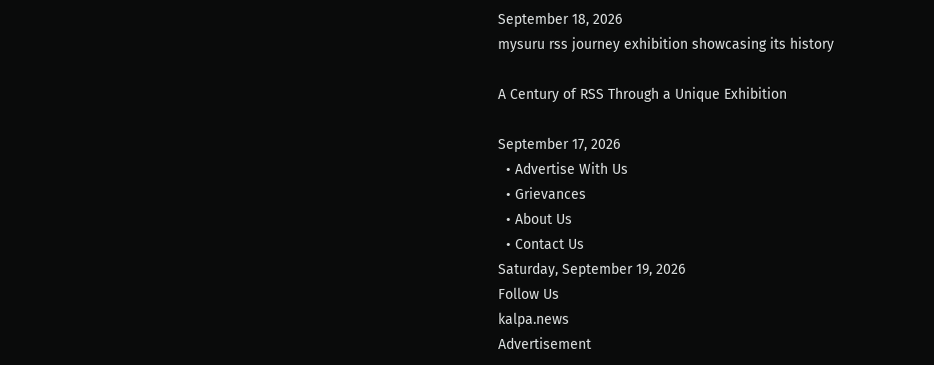September 18, 2026
mysuru rss journey exhibition showcasing its history

A Century of RSS Through a Unique Exhibition

September 17, 2026
  • Advertise With Us
  • Grievances
  • About Us
  • Contact Us
Saturday, September 19, 2026
Follow Us
kalpa.news
Advertisement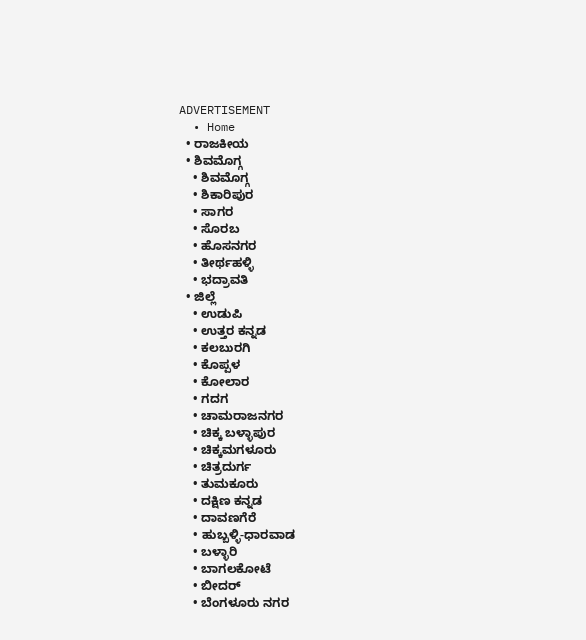ADVERTISEMENT
  • Home
  • ರಾಜಕೀಯ
  • ಶಿವಮೊಗ್ಗ
    • ಶಿವಮೊಗ್ಗ
    • ಶಿಕಾರಿಪುರ
    • ಸಾಗರ
    • ಸೊರಬ
    • ಹೊಸನಗರ
    • ತೀರ್ಥಹಳ್ಳಿ
    • ಭದ್ರಾವತಿ
  • ಜಿಲ್ಲೆ
    • ಉಡುಪಿ
    • ಉತ್ತರ ಕನ್ನಡ
    • ಕಲಬುರಗಿ
    • ಕೊಪ್ಪಳ
    • ಕೋಲಾರ
    • ಗದಗ
    • ಚಾಮರಾಜನಗರ
    • ಚಿಕ್ಕ ಬಳ್ಳಾಪುರ
    • ಚಿಕ್ಕಮಗಳೂರು
    • ಚಿತ್ರದುರ್ಗ
    • ತುಮಕೂರು
    • ದಕ್ಷಿಣ ಕನ್ನಡ
    • ದಾವಣಗೆರೆ
    • ಹುಬ್ಬಳ್ಳಿ-ಧಾರವಾಡ
    • ಬಳ್ಳಾರಿ
    • ಬಾಗಲಕೋಟೆ
    • ಬೀದರ್
    • ಬೆಂಗಳೂರು ನಗರ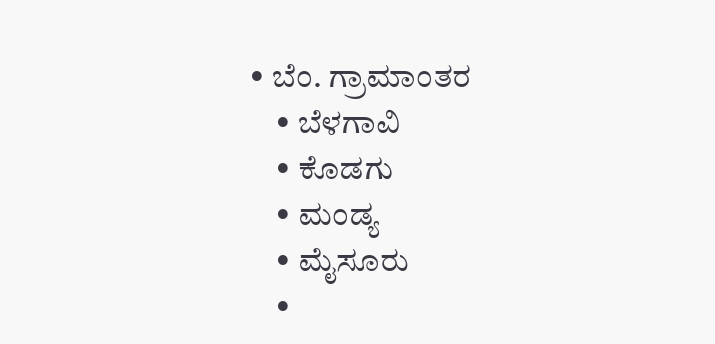• ಬೆಂ. ಗ್ರಾಮಾಂತರ
    • ಬೆಳಗಾವಿ
    • ಕೊಡಗು
    • ಮಂಡ್ಯ
    • ಮೈಸೂರು
    •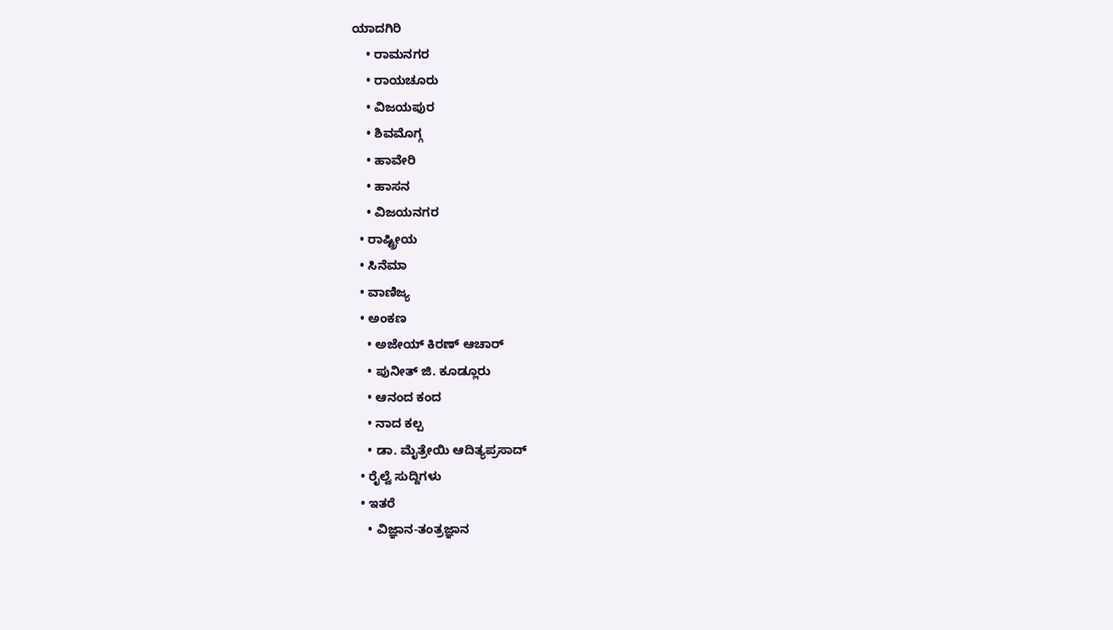ಯಾದಗಿರಿ
    • ರಾಮನಗರ
    • ರಾಯಚೂರು
    • ವಿಜಯಪುರ
    • ಶಿವಮೊಗ್ಗ
    • ಹಾವೇರಿ
    • ಹಾಸನ
    • ವಿಜಯನಗರ
  • ರಾಷ್ಟ್ರೀಯ
  • ಸಿನೆಮಾ
  • ವಾಣಿಜ್ಯ
  • ಅಂಕಣ
    • ಅಜೇಯ್ ಕಿರಣ್ ಆಚಾರ್
    • ಪುನೀತ್ ಜಿ. ಕೂಡ್ಲೂರು
    • ಆನಂದ ಕಂದ
    • ನಾದ ಕಲ್ಪ
    • ಡಾ. ಮೈತ್ರೇಯಿ ಆದಿತ್ಯಪ್ರಸಾದ್
  • ರೈಲ್ವೆ ಸುದ್ದಿಗಳು
  • ಇತರೆ
    • ವಿಜ್ಞಾನ-ತಂತ್ರಜ್ಞಾನ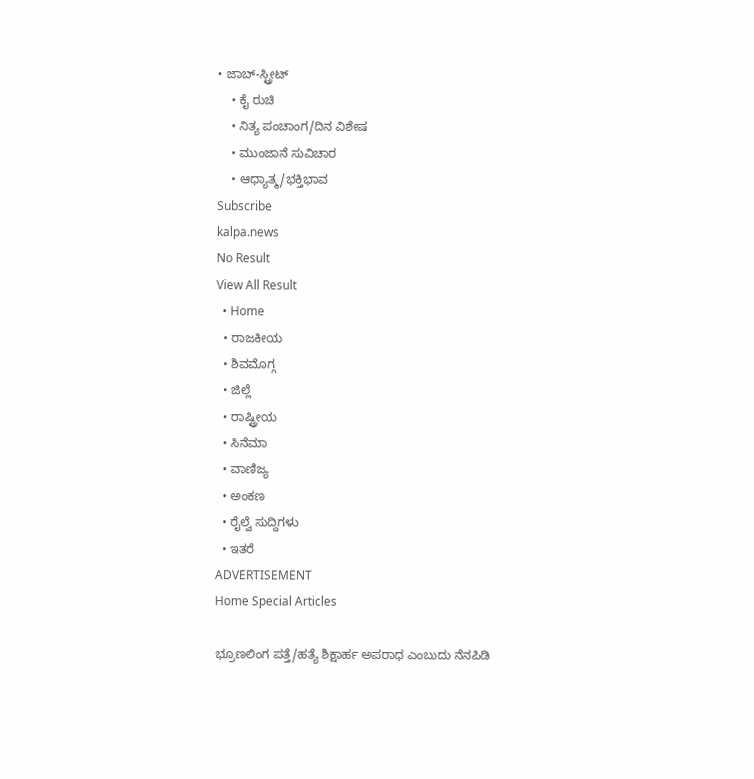• ಜಾಬ್-ಸ್ಟ್ರೀಟ್
    • ಕೈ ರುಚಿ
    • ನಿತ್ಯ ಪಂಚಾಂಗ/ದಿನ ವಿಶೇಷ
    • ಮುಂಜಾನೆ ಸುವಿಚಾರ
    • ಆಧ್ಯಾತ್ಮ/ಭಕ್ತಿಭಾವ
Subscribe
kalpa.news
No Result
View All Result
  • Home
  • ರಾಜಕೀಯ
  • ಶಿವಮೊಗ್ಗ
  • ಜಿಲ್ಲೆ
  • ರಾಷ್ಟ್ರೀಯ
  • ಸಿನೆಮಾ
  • ವಾಣಿಜ್ಯ
  • ಅಂಕಣ
  • ರೈಲ್ವೆ ಸುದ್ದಿಗಳು
  • ಇತರೆ
ADVERTISEMENT
Home Special Articles

ಭ್ರೂಣಲಿಂಗ ಪತ್ತೆ/ಹತ್ಯೆ ಶಿಕ್ಷಾರ್ಹ ಅಪರಾಧ ಎಂಬುದು ನೆನಪಿಡಿ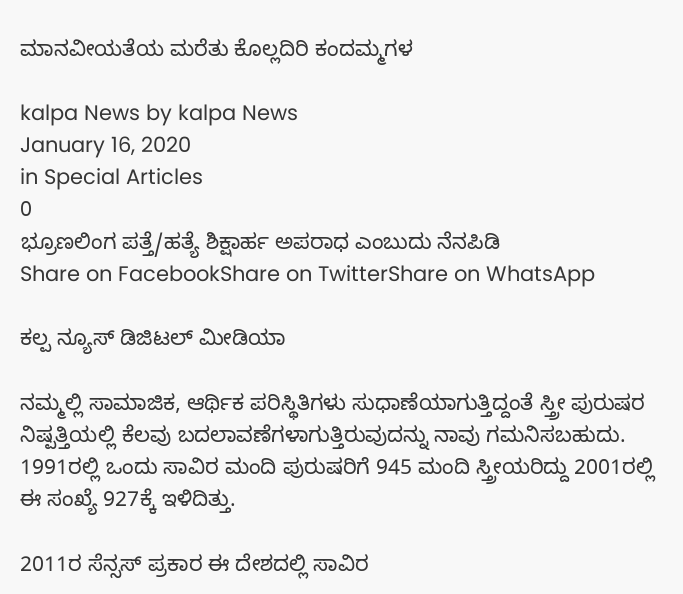ಮಾನವೀಯತೆಯ ಮರೆತು ಕೊಲ್ಲದಿರಿ ಕಂದಮ್ಮಗಳ

kalpa News by kalpa News
January 16, 2020
in Special Articles
0
ಭ್ರೂಣಲಿಂಗ ಪತ್ತೆ/ಹತ್ಯೆ ಶಿಕ್ಷಾರ್ಹ ಅಪರಾಧ ಎಂಬುದು ನೆನಪಿಡಿ
Share on FacebookShare on TwitterShare on WhatsApp

ಕಲ್ಪ ನ್ಯೂಸ್ ಡಿಜಿಟಲ್ ಮೀಡಿಯಾ

ನಮ್ಮಲ್ಲಿ ಸಾಮಾಜಿಕ, ಆರ್ಥಿಕ ಪರಿಸ್ಥಿತಿಗಳು ಸುಧಾಣೆಯಾಗುತ್ತಿದ್ದಂತೆ ಸ್ತ್ರೀ ಪುರುಷರ ನಿಷ್ಪತ್ತಿಯಲ್ಲಿ ಕೆಲವು ಬದಲಾವಣೆಗಳಾಗುತ್ತಿರುವುದನ್ನು ನಾವು ಗಮನಿಸಬಹುದು. 1991ರಲ್ಲಿ ಒಂದು ಸಾವಿರ ಮಂದಿ ಪುರುಷರಿಗೆ 945 ಮಂದಿ ಸ್ತ್ರೀಯರಿದ್ದು 2001ರಲ್ಲಿ ಈ ಸಂಖ್ಯೆ 927ಕ್ಕೆ ಇಳಿದಿತ್ತು.

2011ರ ಸೆನ್ಸಸ್ ಪ್ರಕಾರ ಈ ದೇಶದಲ್ಲಿ ಸಾವಿರ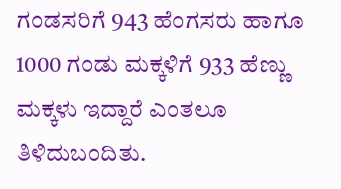ಗಂಡಸರಿಗೆ 943 ಹೆಂಗಸರು ಹಾಗೂ 1000 ಗಂಡು ಮಕ್ಕಳಿಗೆ 933 ಹೆಣ್ಣು ಮಕ್ಕಳು ಇದ್ದಾರೆ ಎಂತಲೂ ತಿಳಿದುಬಂದಿತು.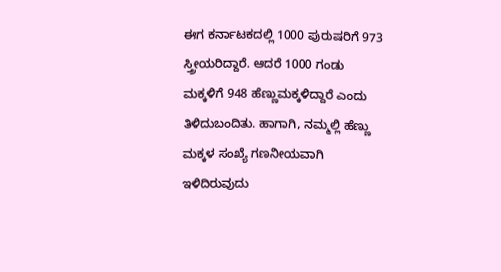ಈಗ ಕರ್ನಾಟಕದಲ್ಲಿ 1000 ಪುರುಷರಿಗೆ 973 ಸ್ತ್ರೀಯರಿದ್ದಾರೆ. ಆದರೆ 1000 ಗಂಡು ಮಕ್ಕಳಿಗೆ 948 ಹೆಣ್ಣುಮಕ್ಕಳಿದ್ದಾರೆ ಎಂದು ತಿಳಿದುಬಂದಿತು. ಹಾಗಾಗಿ, ನಮ್ಮಲ್ಲಿ ಹೆಣ್ಣು ಮಕ್ಕಳ ಸಂಖ್ಯೆ ಗಣನೀಯವಾಗಿ ಇಳಿದಿರುವುದು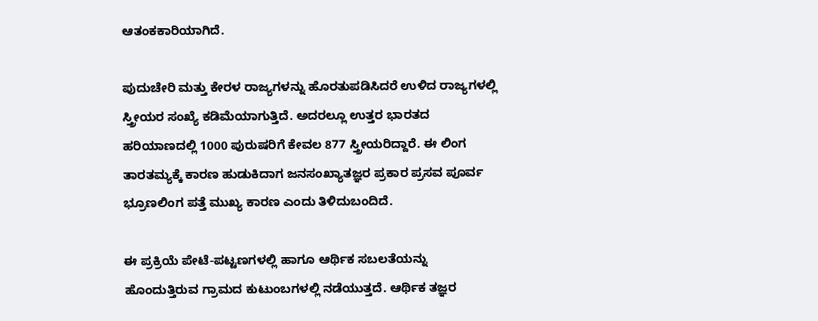ಆತಂಕಕಾರಿಯಾಗಿದೆ.

ಪುದುಚೇರಿ ಮತ್ತು ಕೇರಳ ರಾಜ್ಯಗಳನ್ನು ಹೊರತುಪಡಿಸಿದರೆ ಉಳಿದ ರಾಜ್ಯಗಳಲ್ಲಿ ಸ್ತ್ರೀಯರ ಸಂಖ್ಯೆ ಕಡಿಮೆಯಾಗುತ್ತಿದೆ. ಅದರಲ್ಲೂ ಉತ್ತರ ಭಾರತದ ಹರಿಯಾಣದಲ್ಲಿ 1000 ಪುರುಷರಿಗೆ ಕೇವಲ 877 ಸ್ತ್ರೀಯರಿದ್ದಾರೆ. ಈ ಲಿಂಗ ತಾರತಮ್ಯಕ್ಕೆ ಕಾರಣ ಹುಡುಕಿದಾಗ ಜನಸಂಖ್ಯಾತಜ್ಞರ ಪ್ರಕಾರ ಪ್ರಸವ ಪೂರ್ವ ಭ್ರೂಣಲಿಂಗ ಪತ್ತೆ ಮುಖ್ಯ ಕಾರಣ ಎಂದು ತಿಳಿದುಬಂದಿದೆ.

ಈ ಪ್ರಕ್ರಿಯೆ ಪೇಟೆ-ಪಟ್ಟಣಗಳಲ್ಲಿ ಹಾಗೂ ಆರ್ಥಿಕ ಸಬಲತೆಯನ್ನು ಹೊಂದುತ್ತಿರುವ ಗ್ರಾಮದ ಕುಟುಂಬಗಳಲ್ಲಿ ನಡೆಯುತ್ತದೆ. ಆರ್ಥಿಕ ತಜ್ಞರ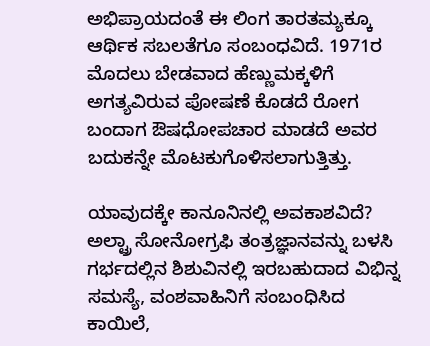ಅಭಿಪ್ರಾಯದಂತೆ ಈ ಲಿಂಗ ತಾರತಮ್ಯಕ್ಕೂ ಆರ್ಥಿಕ ಸಬಲತೆಗೂ ಸಂಬಂಧವಿದೆ. 1971ರ ಮೊದಲು ಬೇಡವಾದ ಹೆಣ್ಣುಮಕ್ಕಳಿಗೆ ಅಗತ್ಯವಿರುವ ಪೋಷಣೆ ಕೊಡದೆ ರೋಗ ಬಂದಾಗ ಔಷಧೋಪಚಾರ ಮಾಡದೆ ಅವರ ಬದುಕನ್ನೇ ಮೊಟಕುಗೊಳಿಸಲಾಗುತ್ತಿತ್ತು.

ಯಾವುದಕ್ಕೇ ಕಾನೂನಿನಲ್ಲಿ ಅವಕಾಶವಿದೆ?
ಅಲ್ಟ್ರಾ ಸೋನೋಗ್ರಫಿ ತಂತ್ರಜ್ಞಾನವನ್ನು ಬಳಸಿ ಗರ್ಭದಲ್ಲಿನ ಶಿಶುವಿನಲ್ಲಿ ಇರಬಹುದಾದ ವಿಭಿನ್ನ ಸಮಸ್ಯೆ, ವಂಶವಾಹಿನಿಗೆ ಸಂಬಂಧಿಸಿದ ಕಾಯಿಲೆ,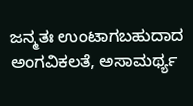ಜನ್ಮತಃ ಉಂಟಾಗಬಹುದಾದ ಅಂಗವಿಕಲತೆ, ಅಸಾಮರ್ಥ್ಯ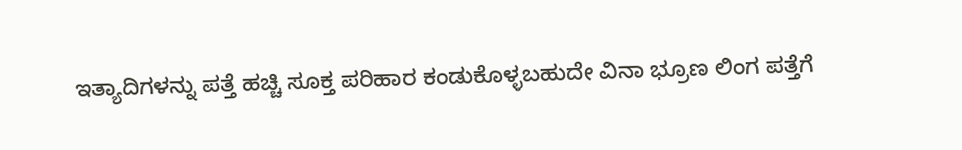ಇತ್ಯಾದಿಗಳನ್ನು ಪತ್ತೆ ಹಚ್ಚಿ ಸೂಕ್ತ ಪರಿಹಾರ ಕಂಡುಕೊಳ್ಳಬಹುದೇ ವಿನಾ ಭ್ರೂಣ ಲಿಂಗ ಪತ್ತೆಗೆ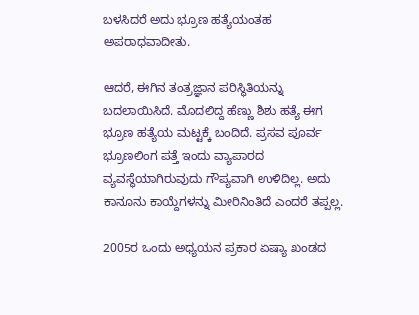ಬಳಸಿದರೆ ಅದು ಭ್ರೂಣ ಹತ್ಯೆಯಂತಹ ಅಪರಾಧವಾದೀತು.

ಆದರೆ, ಈಗಿನ ತಂತ್ರಜ್ಞಾನ ಪರಿಸ್ಥಿತಿಯನ್ನು ಬದಲಾಯಿಸಿದೆ. ಮೊದಲಿದ್ದ ಹೆಣ್ಣು ಶಿಶು ಹತ್ಯೆ ಈಗ ಭ್ರೂಣ ಹತ್ಯೆಯ ಮಟ್ಟಕ್ಕೆ ಬಂದಿದೆ. ಪ್ರಸವ ಪೂರ್ವ ಭ್ರೂಣಲಿಂಗ ಪತ್ತೆ ಇಂದು ವ್ಯಾಪಾರದ ವ್ಯವಸ್ಥೆಯಾಗಿರುವುದು ಗೌಪ್ಯವಾಗಿ ಉಳಿದಿಲ್ಲ. ಅದು ಕಾನೂನು ಕಾಯ್ದೆಗಳನ್ನು ಮೀರಿನಿಂತಿದೆ ಎಂದರೆ ತಪ್ಪಲ್ಲ.

2005ರ ಒಂದು ಅಧ್ಯಯನ ಪ್ರಕಾರ ಏಷ್ಯಾ ಖಂಡದ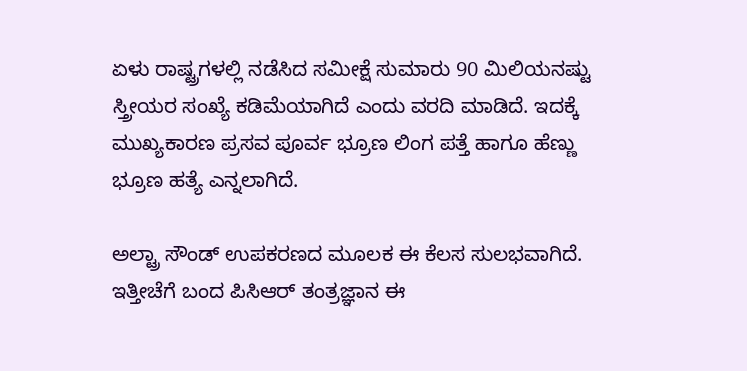ಏಳು ರಾಷ್ಟ್ರಗಳಲ್ಲಿ ನಡೆಸಿದ ಸಮೀಕ್ಷೆ ಸುಮಾರು 90 ಮಿಲಿಯನಷ್ಟು ಸ್ತ್ರೀಯರ ಸಂಖ್ಯೆ ಕಡಿಮೆಯಾಗಿದೆ ಎಂದು ವರದಿ ಮಾಡಿದೆ. ಇದಕ್ಕೆ ಮುಖ್ಯಕಾರಣ ಪ್ರಸವ ಪೂರ್ವ ಭ್ರೂಣ ಲಿಂಗ ಪತ್ತೆ ಹಾಗೂ ಹೆಣ್ಣು ಭ್ರೂಣ ಹತ್ಯೆ ಎನ್ನಲಾಗಿದೆ.

ಅಲ್ಟ್ರಾ ಸೌಂಡ್ ಉಪಕರಣದ ಮೂಲಕ ಈ ಕೆಲಸ ಸುಲಭವಾಗಿದೆ. ಇತ್ತೀಚೆಗೆ ಬಂದ ಪಿಸಿಆರ್ ತಂತ್ರಜ್ಞಾನ ಈ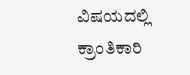ವಿಷಯದಲ್ಲಿ ಕ್ರಾಂತಿಕಾರಿ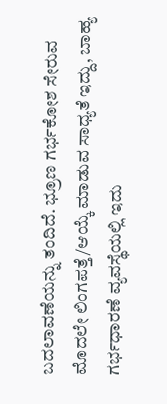ಬದಲಾವಣೆಯನ್ನು ತಂದಿದೆ. ಭ್ರೂಣ ಗರ್ಭಕೋಶ ಸೇರುವ ಮೊದಲೇ ಲಿಂಗಪತ್ತೆ/ಆಯ್ಕೆ ಮಾಡುವ ಸಾಧ್ಯತೆ ಇದ್ದು, ಬಾಹ್ಯ ಗರ್ಭಧಾರಣೆ ವ್ಯವಸ್ಥೆಯಲ್ಲಿ ಇದು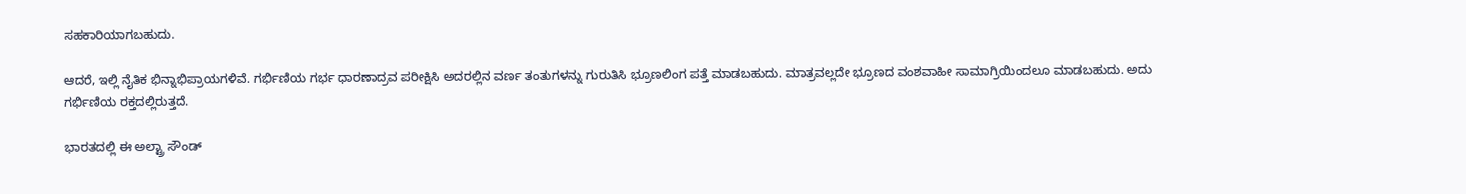ಸಹಕಾರಿಯಾಗಬಹುದು.

ಆದರೆ, ಇಲ್ಲಿ ನೈತಿಕ ಭಿನ್ನಾಭಿಪ್ರಾಯಗಳಿವೆ. ಗರ್ಭಿಣಿಯ ಗರ್ಭ ಧಾರಣಾದ್ರವ ಪರೀಕ್ಷಿಸಿ ಅದರಲ್ಲಿನ ವರ್ಣ ತಂತುಗಳನ್ನು ಗುರುತಿಸಿ ಭ್ರೂಣಲಿಂಗ ಪತ್ತೆ ಮಾಡಬಹುದು. ಮಾತ್ರವಲ್ಲದೇ ಭ್ರೂಣದ ವಂಶವಾಹೀ ಸಾಮಾಗ್ರಿಯಿಂದಲೂ ಮಾಡಬಹುದು. ಅದು ಗರ್ಭಿಣಿಯ ರಕ್ತದಲ್ಲಿರುತ್ತದೆ.

ಭಾರತದಲ್ಲಿ ಈ ಅಲ್ಟ್ರಾ ಸೌಂಡ್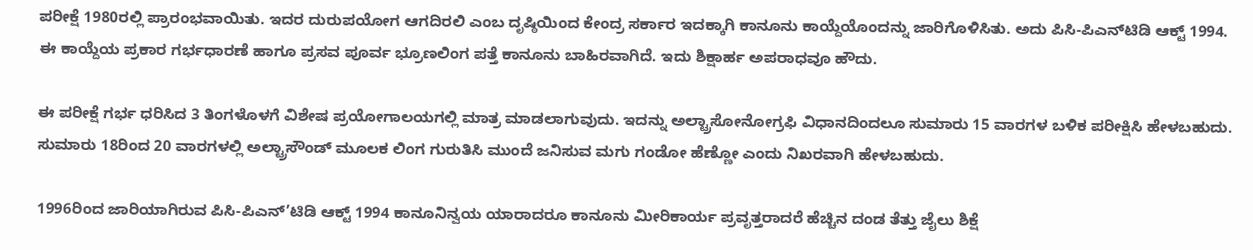ಪರೀಕ್ಷೆ 1980ರಲ್ಲಿ ಪ್ರಾರಂಭವಾಯಿತು. ಇದರ ದುರುಪಯೋಗ ಆಗದಿರಲಿ ಎಂಬ ದೃಷ್ಠಿಯಿಂದ ಕೇಂದ್ರ ಸರ್ಕಾರ ಇದಕ್ಕಾಗಿ ಕಾನೂನು ಕಾಯ್ದೆಯೊಂದನ್ನು ಜಾರಿಗೊಳಿಸಿತು. ಅದು ಪಿಸಿ-ಪಿಎನ್‌ಟಿಡಿ ಆಕ್ಟ್‌ 1994. ಈ ಕಾಯ್ದೆಯ ಪ್ರಕಾರ ಗರ್ಭಧಾರಣೆ ಹಾಗೂ ಪ್ರಸವ ಪೂರ್ವ ಭ್ರೂಣಲಿಂಗ ಪತ್ತೆ ಕಾನೂನು ಬಾಹಿರವಾಗಿದೆ. ಇದು ಶಿಕ್ಷಾರ್ಹ ಅಪರಾಧವೂ ಹೌದು.

ಈ ಪರೀಕ್ಷೆ ಗರ್ಭ ಧರಿಸಿದ 3 ತಿಂಗಳೊಳಗೆ ವಿಶೇಷ ಪ್ರಯೋಗಾಲಯಗಲ್ಲಿ ಮಾತ್ರ ಮಾಡಲಾಗುವುದು. ಇದನ್ನು ಅಲ್ಟ್ರಾಸೋನೋಗ್ರಫಿ ವಿಧಾನದಿಂದಲೂ ಸುಮಾರು 15 ವಾರಗಳ ಬಳಿಕ ಪರೀಕ್ಷಿಸಿ ಹೇಳಬಹುದು. ಸುಮಾರು 18ರಿಂದ 20 ವಾರಗಳಲ್ಲಿ ಅಲ್ಟ್ರಾಸೌಂಡ್ ಮೂಲಕ ಲಿಂಗ ಗುರುತಿಸಿ ಮುಂದೆ ಜನಿಸುವ ಮಗು ಗಂಡೋ ಹೆಣ್ಣೋ ಎಂದು ನಿಖರವಾಗಿ ಹೇಳಬಹುದು.

1996ರಿಂದ ಜಾರಿಯಾಗಿರುವ ಪಿಸಿ-ಪಿಎನ್’ಟಿಡಿ ಆಕ್ಟ್‌ 1994 ಕಾನೂನಿನ್ವಯ ಯಾರಾದರೂ ಕಾನೂನು ಮೀರಿಕಾರ್ಯ ಪ್ರವೃತ್ತರಾದರೆ ಹೆಚ್ಚಿನ ದಂಡ ತೆತ್ತು ಜೈಲು ಶಿಕ್ಷೆ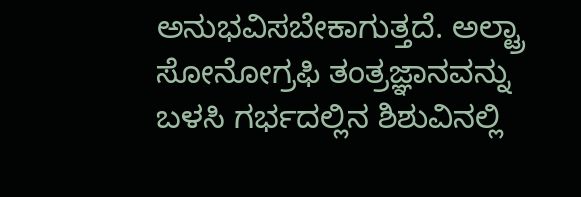ಅನುಭವಿಸಬೇಕಾಗುತ್ತದೆ. ಅಲ್ಟ್ರಾ ಸೋನೋಗ್ರಫಿ ತಂತ್ರಜ್ಞಾನವನ್ನು ಬಳಸಿ ಗರ್ಭದಲ್ಲಿನ ಶಿಶುವಿನಲ್ಲಿ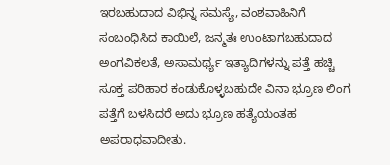ಇರಬಹುದಾದ ವಿಭಿನ್ನ ಸಮಸ್ಯೆ, ವಂಶವಾಹಿನಿಗೆ ಸಂಬಂಧಿಸಿದ ಕಾಯಿಲೆ, ಜನ್ಮತಃ ಉಂಟಾಗಬಹುದಾದ ಅಂಗವಿಕಲತೆ, ಅಸಾಮರ್ಥ್ಯ ಇತ್ಯಾದಿಗಳನ್ನು ಪತ್ತೆ ಹಚ್ಚಿ ಸೂಕ್ತ ಪರಿಹಾರ ಕಂಡುಕೊಳ್ಳಬಹುದೇ ವಿನಾ ಭ್ರೂಣ ಲಿಂಗ ಪತ್ತೆಗೆ ಬಳಸಿದರೆ ಅದು ಭ್ರೂಣ ಹತ್ಯೆಯಂತಹ ಅಪರಾಧವಾದೀತು.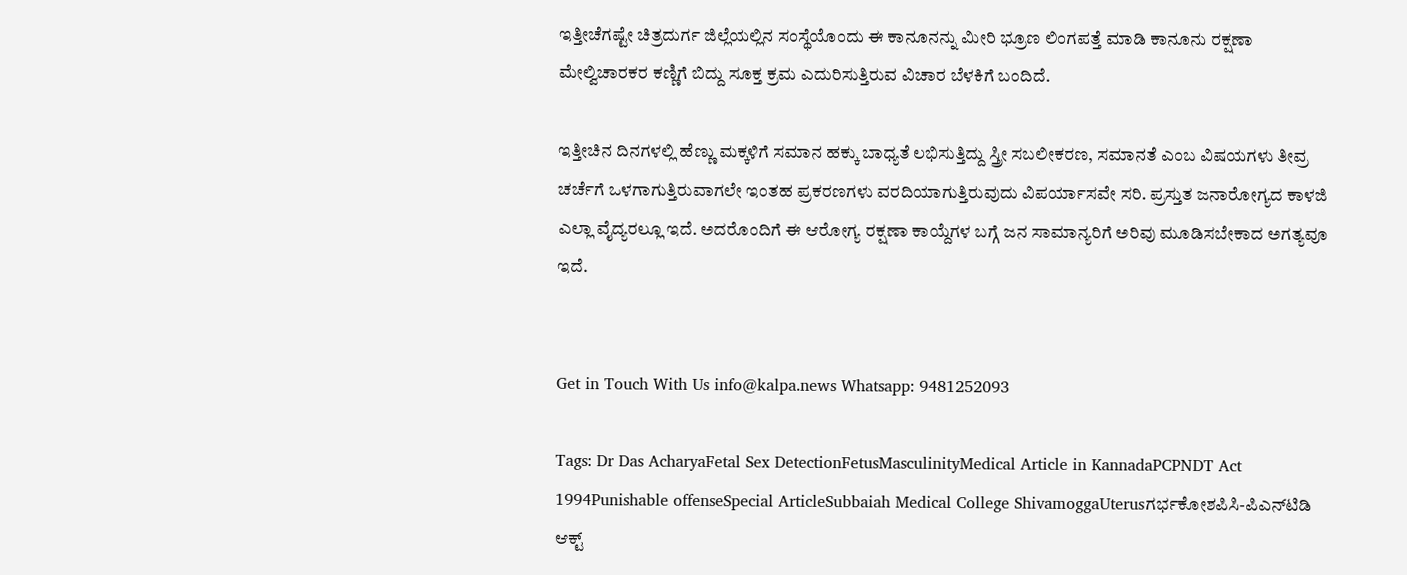ಇತ್ತೀಚೆಗಷ್ಟೇ ಚಿತ್ರದುರ್ಗ ಜಿಲ್ಲೆಯಲ್ಲಿನ ಸಂಸ್ಥೆಯೊಂದು ಈ ಕಾನೂನನ್ನು ಮೀರಿ ಭ್ರೂಣ ಲಿಂಗಪತ್ತೆ ಮಾಡಿ ಕಾನೂನು ರಕ್ಷಣಾ ಮೇಲ್ವಿಚಾರಕರ ಕಣ್ಣಿಗೆ ಬಿದ್ದು ಸೂಕ್ತ ಕ್ರಮ ಎದುರಿಸುತ್ತಿರುವ ವಿಚಾರ ಬೆಳಕಿಗೆ ಬಂದಿದೆ.

ಇತ್ತೀಚಿನ ದಿನಗಳಲ್ಲಿ ಹೆಣ್ಣು ಮಕ್ಕಳಿಗೆ ಸಮಾನ ಹಕ್ಕು ಬಾಧ್ಯತೆ ಲಭಿಸುತ್ತಿದ್ದು ಸ್ತ್ರೀ ಸಬಲೀಕರಣ, ಸಮಾನತೆ ಎಂಬ ವಿಷಯಗಳು ತೀವ್ರ ಚರ್ಚೆಗೆ ಒಳಗಾಗುತ್ತಿರುವಾಗಲೇ ಇಂತಹ ಪ್ರಕರಣಗಳು ವರದಿಯಾಗುತ್ತಿರುವುದು ವಿಪರ್ಯಾಸವೇ ಸರಿ. ಪ್ರಸ್ತುತ ಜನಾರೋಗ್ಯದ ಕಾಳಜಿ ಎಲ್ಲಾ ವೈದ್ಯರಲ್ಲೂ ಇದೆ. ಅದರೊಂದಿಗೆ ಈ ಆರೋಗ್ಯ ರಕ್ಷಣಾ ಕಾಯ್ದೆಗಳ ಬಗ್ಗೆ ಜನ ಸಾಮಾನ್ಯರಿಗೆ ಅರಿವು ಮೂಡಿಸಬೇಕಾದ ಅಗತ್ಯವೂ ಇದೆ.


Get in Touch With Us info@kalpa.news Whatsapp: 9481252093

Tags: Dr Das AcharyaFetal Sex DetectionFetusMasculinityMedical Article in KannadaPCPNDT Act 1994Punishable offenseSpecial ArticleSubbaiah Medical College ShivamoggaUterusಗರ್ಭಕೋಶಪಿಸಿ-ಪಿಎನ್‌ಟಿಡಿ ಆಕ್ಟ್‌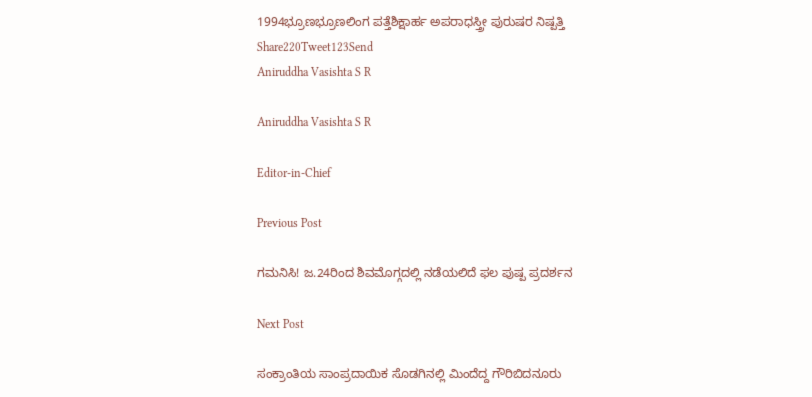1994ಭ್ರೂಣಭ್ರೂಣಲಿಂಗ ಪತ್ತೆಶಿಕ್ಷಾರ್ಹ ಅಪರಾಧಸ್ತ್ರೀ ಪುರುಷರ ನಿಷ್ಪತ್ತಿ
Share220Tweet123Send
Aniruddha Vasishta S R

Aniruddha Vasishta S R

Editor-in-Chief

Previous Post

ಗಮನಿಸಿ! ಜ.24ರಿಂದ ಶಿವಮೊಗ್ಗದಲ್ಲಿ ನಡೆಯಲಿದೆ ಫಲ ಪುಷ್ಪ ಪ್ರದರ್ಶನ

Next Post

ಸಂಕ್ರಾಂತಿಯ ಸಾಂಪ್ರದಾಯಿಕ ಸೊಡಗಿನಲ್ಲಿ ಮಿಂದೆದ್ದ ಗೌರಿಬಿದನೂರು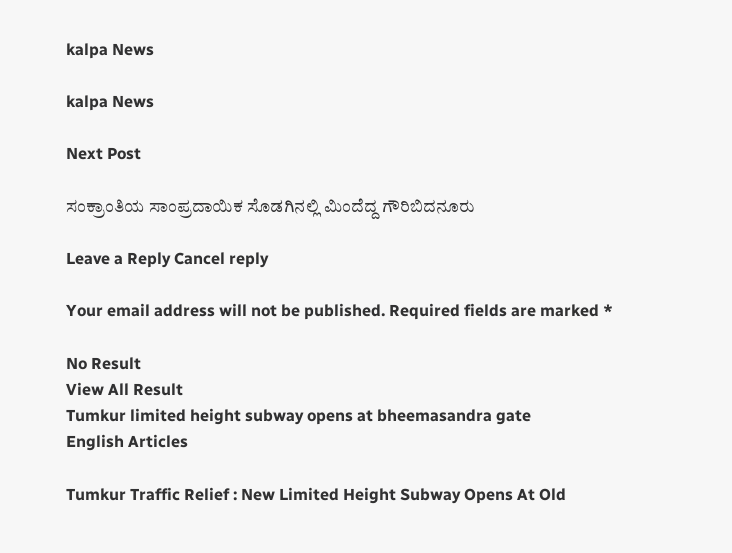kalpa News

kalpa News

Next Post

ಸಂಕ್ರಾಂತಿಯ ಸಾಂಪ್ರದಾಯಿಕ ಸೊಡಗಿನಲ್ಲಿ ಮಿಂದೆದ್ದ ಗೌರಿಬಿದನೂರು

Leave a Reply Cancel reply

Your email address will not be published. Required fields are marked *

No Result
View All Result
Tumkur limited height subway opens at bheemasandra gate
English Articles

Tumkur Traffic Relief : New Limited Height Subway Opens At Old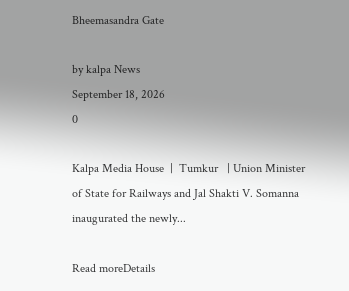Bheemasandra Gate

by kalpa News
September 18, 2026
0

Kalpa Media House  |  Tumkur   | Union Minister of State for Railways and Jal Shakti V. Somanna inaugurated the newly...

Read moreDetails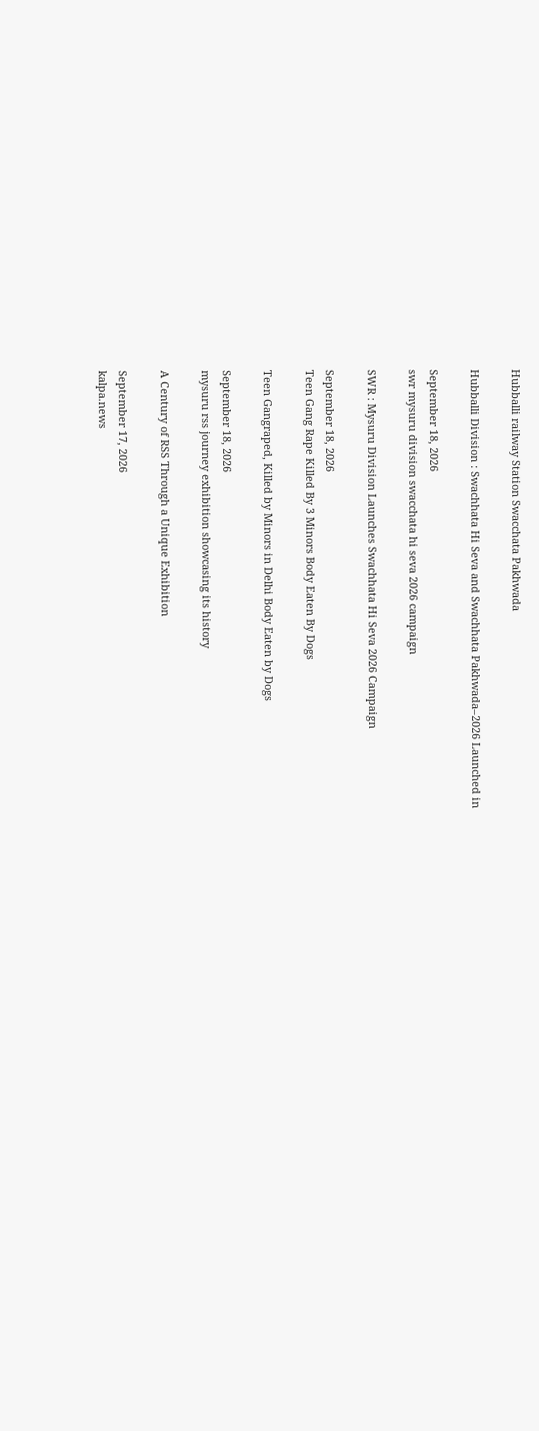Hubballi railway Station Swacchata Pakhwada

Hubballi Division : Swachhata Hi Seva and Swachhata Pakhwada–2026 Launched in

September 18, 2026
swr mysuru division swacchata hi seva 2026 campaign

SWR : Mysuru Division Launches Swachhata Hi Seva 2026 Campaign

September 18, 2026
Teen Gang Rape Killed By 3 Minors Body Eaten By Dogs

Teen Gangraped, Killed by Minors in Delhi Body Eaten by Dogs

September 18, 2026
mysuru rss journey exhibition showcasing its history

A Century of RSS Through a Unique Exhibition

September 17, 2026
kalpa.news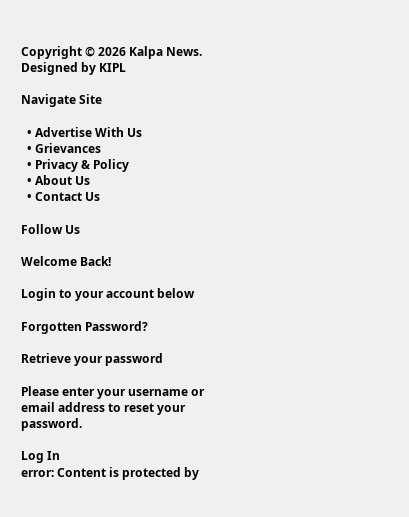Copyright © 2026 Kalpa News. Designed by KIPL

Navigate Site

  • Advertise With Us
  • Grievances
  • Privacy & Policy
  • About Us
  • Contact Us

Follow Us

Welcome Back!

Login to your account below

Forgotten Password?

Retrieve your password

Please enter your username or email address to reset your password.

Log In
error: Content is protected by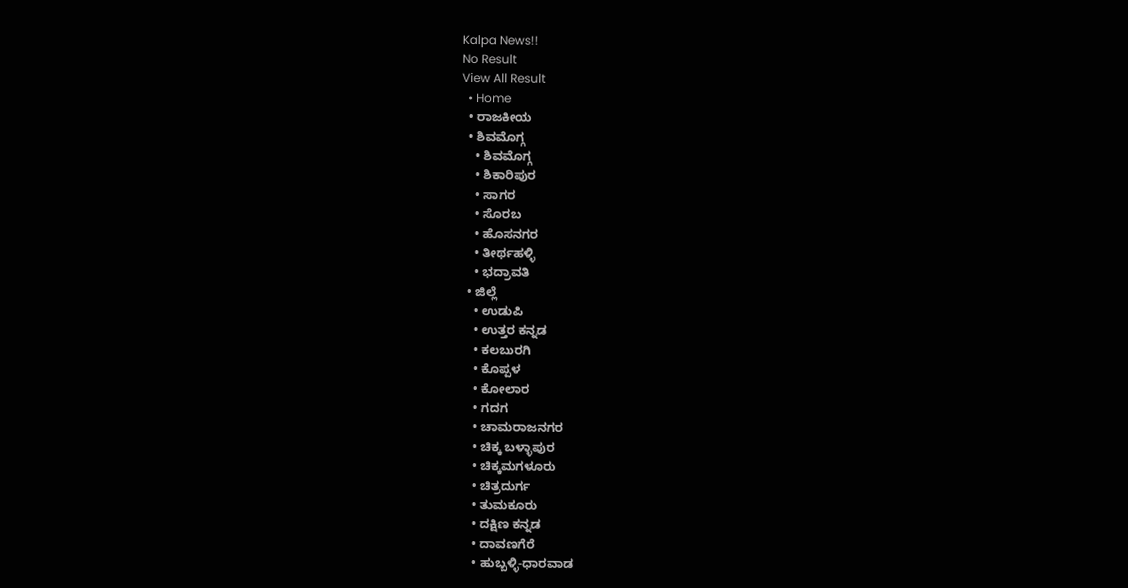Kalpa News!!
No Result
View All Result
  • Home
  • ರಾಜಕೀಯ
  • ಶಿವಮೊಗ್ಗ
    • ಶಿವಮೊಗ್ಗ
    • ಶಿಕಾರಿಪುರ
    • ಸಾಗರ
    • ಸೊರಬ
    • ಹೊಸನಗರ
    • ತೀರ್ಥಹಳ್ಳಿ
    • ಭದ್ರಾವತಿ
  • ಜಿಲ್ಲೆ
    • ಉಡುಪಿ
    • ಉತ್ತರ ಕನ್ನಡ
    • ಕಲಬುರಗಿ
    • ಕೊಪ್ಪಳ
    • ಕೋಲಾರ
    • ಗದಗ
    • ಚಾಮರಾಜನಗರ
    • ಚಿಕ್ಕ ಬಳ್ಳಾಪುರ
    • ಚಿಕ್ಕಮಗಳೂರು
    • ಚಿತ್ರದುರ್ಗ
    • ತುಮಕೂರು
    • ದಕ್ಷಿಣ ಕನ್ನಡ
    • ದಾವಣಗೆರೆ
    • ಹುಬ್ಬಳ್ಳಿ-ಧಾರವಾಡ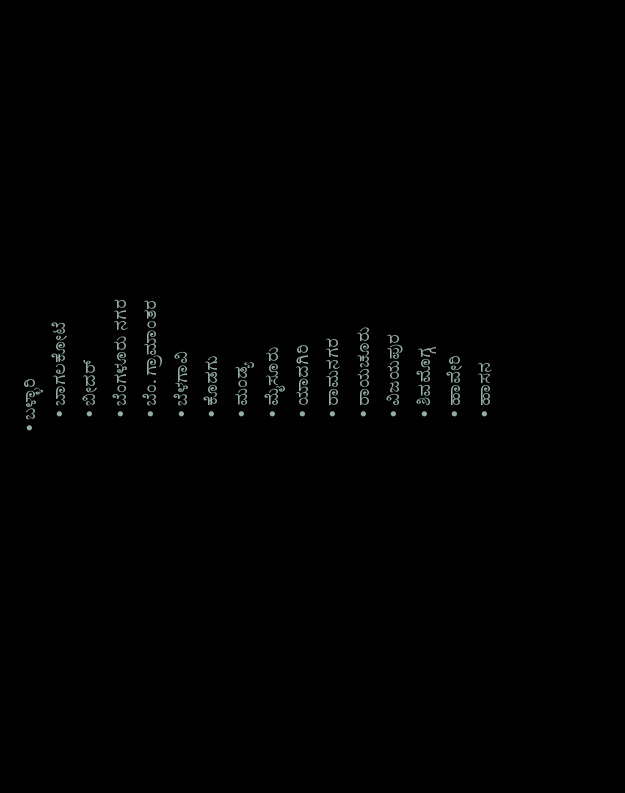• ಬಳ್ಳಾರಿ
    • ಬಾಗಲಕೋಟೆ
    • ಬೀದರ್
    • ಬೆಂಗಳೂರು ನಗರ
    • ಬೆಂ. ಗ್ರಾಮಾಂತರ
    • ಬೆಳಗಾವಿ
    • ಕೊಡಗು
    • ಮಂಡ್ಯ
    • ಮೈಸೂರು
    • ಯಾದಗಿರಿ
    • ರಾಮನಗರ
    • ರಾಯಚೂರು
    • ವಿಜಯಪುರ
    • ಶಿವಮೊಗ್ಗ
    • ಹಾವೇರಿ
    • ಹಾಸನ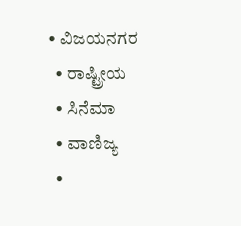• ವಿಜಯನಗರ
  • ರಾಷ್ಟ್ರೀಯ
  • ಸಿನೆಮಾ
  • ವಾಣಿಜ್ಯ
  •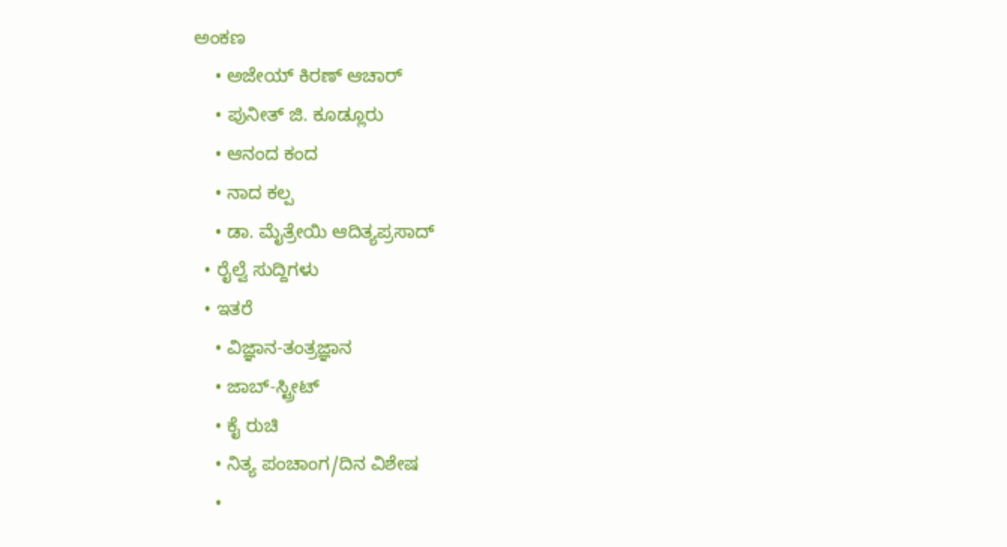ಅಂಕಣ
    • ಅಜೇಯ್ ಕಿರಣ್ ಆಚಾರ್
    • ಪುನೀತ್ ಜಿ. ಕೂಡ್ಲೂರು
    • ಆನಂದ ಕಂದ
    • ನಾದ ಕಲ್ಪ
    • ಡಾ. ಮೈತ್ರೇಯಿ ಆದಿತ್ಯಪ್ರಸಾದ್
  • ರೈಲ್ವೆ ಸುದ್ದಿಗಳು
  • ಇತರೆ
    • ವಿಜ್ಞಾನ-ತಂತ್ರಜ್ಞಾನ
    • ಜಾಬ್-ಸ್ಟ್ರೀಟ್
    • ಕೈ ರುಚಿ
    • ನಿತ್ಯ ಪಂಚಾಂಗ/ದಿನ ವಿಶೇಷ
    •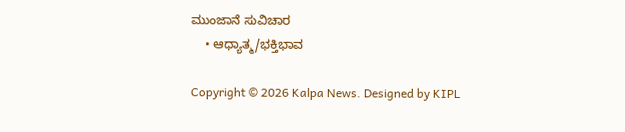ಮುಂಜಾನೆ ಸುವಿಚಾರ
    • ಆಧ್ಯಾತ್ಮ/ಭಕ್ತಿಭಾವ

Copyright © 2026 Kalpa News. Designed by KIPL